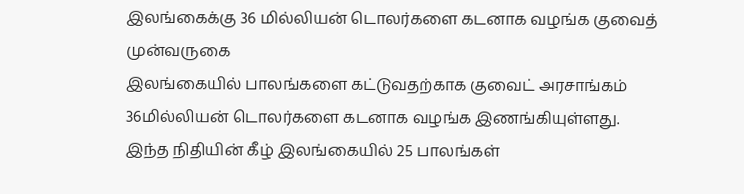இலங்கைக்கு 36 மில்லியன் டொலர்களை கடனாக வழங்க குவைத் முன்வருகை
இலங்கையில் பாலங்களை கட்டுவதற்காக குவைட் அரசாங்கம் 36மில்லியன் டொலர்களை கடனாக வழங்க இணங்கியுள்ளது.
இந்த நிதியின் கீழ் இலங்கையில் 25 பாலங்கள்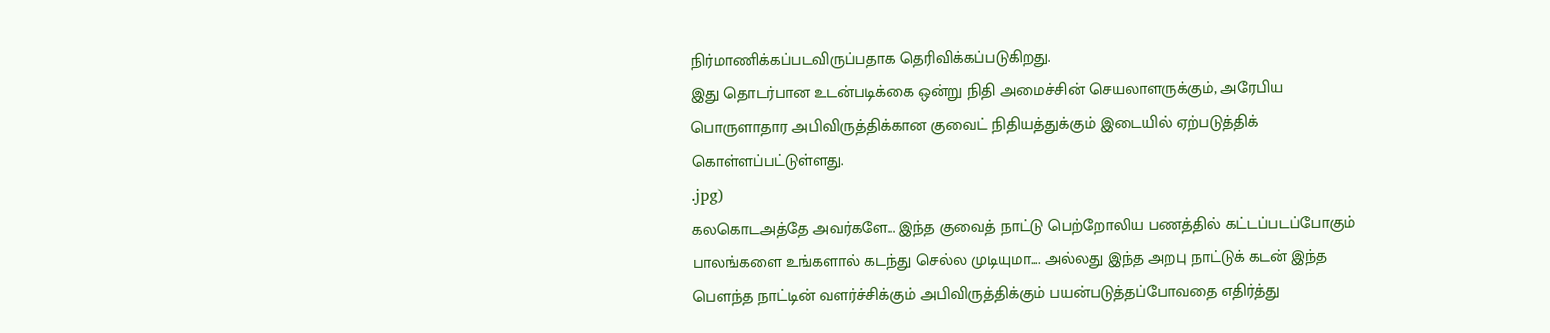நிர்மாணிக்கப்படவிருப்பதாக தெரிவிக்கப்படுகிறது.
இது தொடர்பான உடன்படிக்கை ஒன்று நிதி அமைச்சின் செயலாளருக்கும், அரேபிய பொருளாதார அபிவிருத்திக்கான குவைட் நிதியத்துக்கும் இடையில் ஏற்படுத்திக் கொள்ளப்பட்டுள்ளது.
.jpg)
கலகொடஅத்தே அவர்களே... இந்த குவைத் நாட்டு பெற்றோலிய பணத்தில் கட்டப்படப்போகும் பாலங்களை உங்களால் கடந்து செல்ல முடியுமா.... அல்லது இந்த அறபு நாட்டுக் கடன் இந்த பௌந்த நாட்டின் வளர்ச்சிக்கும் அபிவிருத்திக்கும் பயன்படுத்தப்போவதை எதிர்த்து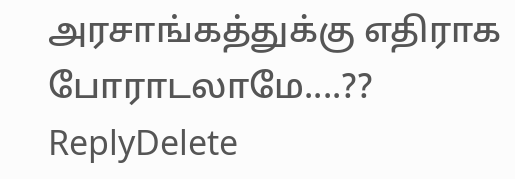அரசாங்கத்துக்கு எதிராக போராடலாமே....??
ReplyDelete